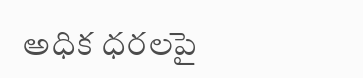అధిక ధరలపై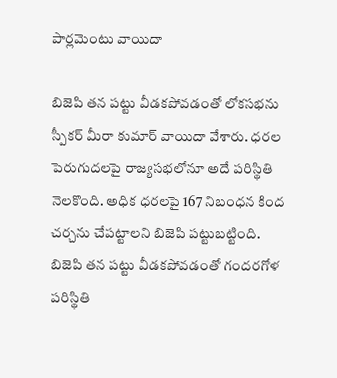పార్లమెంటు వాయిదా

బిజెపి తన పట్టు వీడకపోవడంతో లోకసభను స్పీకర్ మీరా కుమార్ వాయిదా వేశారు. ధరల పెరుగుదలపై రాజ్యసభలోనూ అదే పరిస్థితి నెలకొంది. అధిక ధరలపై 167 నిబంధన కింద చర్చను చేపట్టాలని బిజెపి పట్టుబట్టింది. బిజెపి తన పట్టు వీడకపోవడంతో గందరగోళ పరిస్థితి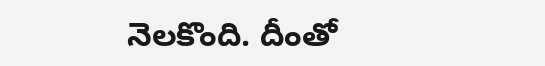నెలకొంది. దీంతో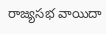రాజ్యసభ వాయిదా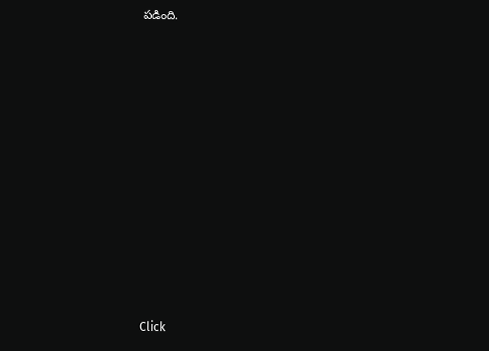పడింది.












Click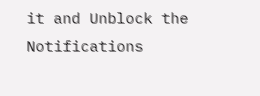it and Unblock the Notifications